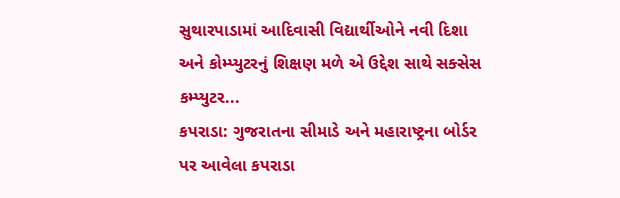સુથારપાડામાં આદિવાસી વિદ્યાર્થીઓને નવી દિશા અને કોમ્પ્યુટરનું શિક્ષણ મળે એ ઉદ્દેશ સાથે સક્સેસ કમ્પ્યુટર...
કપરાડા: ગુજરાતના સીમાડે અને મહારાષ્ટ્રના બોર્ડર પર આવેલા કપરાડા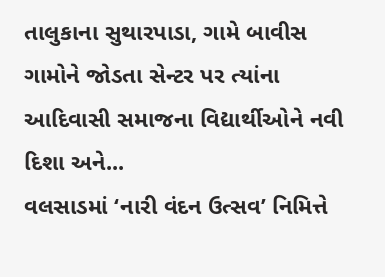તાલુકાના સુથારપાડા, ગામે બાવીસ ગામોને જોડતા સેન્ટર પર ત્યાંના આદિવાસી સમાજના વિદ્યાર્થીઓને નવી દિશા અને...
વલસાડમાં ‘નારી વંદન ઉત્સવ’ નિમિત્તે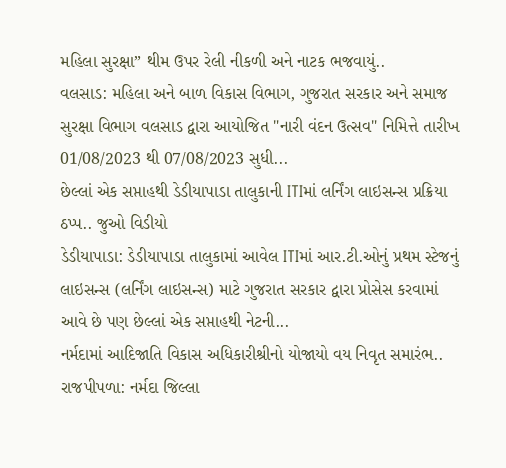મહિલા સુરક્ષા” થીમ ઉપર રેલી નીકળી અને નાટક ભજવાયું..
વલસાડ: મહિલા અને બાળ વિકાસ વિભાગ, ગુજરાત સરકાર અને સમાજ સુરક્ષા વિભાગ વલસાડ દ્વારા આયોજિત "નારી વંદન ઉત્સવ" નિમિત્તે તારીખ 01/08/2023 થી 07/08/2023 સુધી...
છેલ્લાં એક સપ્તાહથી ડેડીયાપાડા તાલુકાની ITIમાં લર્નિંગ લાઇસન્સ પ્રક્રિયા ઠપ્પ.. જુઓ વિડીયો
ડેડીયાપાડા: ડેડીયાપાડા તાલુકામાં આવેલ ITIમાં આર.ટી.ઓનું પ્રથમ સ્ટેજનું લાઇસન્સ (લર્નિંગ લાઇસન્સ) માટે ગુજરાત સરકાર દ્વારા પ્રોસેસ કરવામાં આવે છે પણ છેલ્લાં એક સપ્તાહથી નેટની...
નર્મદામાં આદિજાતિ વિકાસ અધિકારીશ્રીનો યોજાયો વય નિવૃત સમારંભ..
રાજપીપળા: નર્મદા જિલ્લા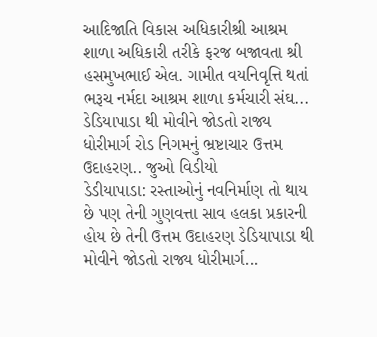આદિજાતિ વિકાસ અધિકારીશ્રી આશ્રમ શાળા અધિકારી તરીકે ફરજ બજાવતા શ્રી હસમુખભાઈ એલ. ગામીત વયનિવૃત્તિ થતાં ભરૂચ નર્મદા આશ્રમ શાળા કર્મચારી સંઘ...
ડેડિયાપાડા થી મોવીને જોડતો રાજ્ય ધોરીમાર્ગ રોડ નિગમનું ભ્રષ્ટાચાર ઉત્તમ ઉદાહરણ.. જુઓ વિડીયો
ડેડીયાપાડા: રસ્તાઓનું નવનિર્માણ તો થાય છે પણ તેની ગુણવત્તા સાવ હલકા પ્રકારની હોય છે તેની ઉત્તમ ઉદાહરણ ડેડિયાપાડા થી મોવીને જોડતો રાજ્ય ધોરીમાર્ગ...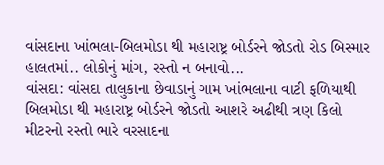વાંસદાના ખાંભલા-બિલમોડા થી મહારાષ્ટ્ર બોર્ડરને જોડતો રોડ બિસ્માર હાલતમાં.. લોકોનું માંગ, રસ્તો ન બનાવો...
વાંસદા: વાંસદા તાલુકાના છેવાડાનું ગામ ખાંભલાના વાટી ફળિયાથી બિલમોડા થી મહારાષ્ટ્ર બોર્ડરને જોડતો આશરે અઢીથી ત્રણ કિલો મીટરનો રસ્તો ભારે વરસાદના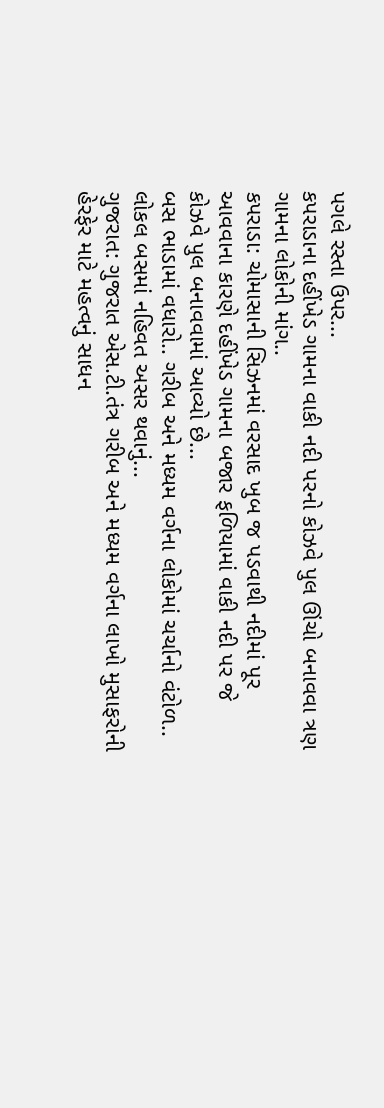પગલે રસ્તા ઉપર...
કપરાડાના દહીંખેડ ગામના વાકી નદી પરનો કોઝવે પુલ ઊંચો બનાવવા ત્રણ ગામના લોકોની માંગ..
કપરાડા: ચોમાસાની સિઝનમાં વરસાદ ખુબ જ પડવાથી નદીમાં પૂર આવવાના કારણે દહીંખેડ ગામના બજાર ફળિયામાં વાકી નદી પર જે કોઝવે પુલ બનાવવામાં આવ્યો છે...
બસ ભાડામાં વધારો.. ગરીબ અને મધ્યમ વર્ગના લોકોમાં ચર્ચાનો વંટોળ.. લોકલ બસમાં નહિવત અસર થવાનું...
ગુજરાત: ગુજરાત એસ.ટી.તંત્ર ગરીબ અને મધ્યમ વર્ગના લાખો મુસાફરોની હેરફેર માટે મહત્વનું સાધન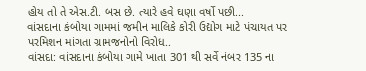હોય તો તે એસ.ટી. બસ છે. ત્યારે હવે ઘણા વર્ષો પછી...
વાંસદાના કંબોયા ગામમાં જમીન માલિકે કોરી ઉદ્યોગ માટે પંચાયત પર પરમિશન માંગતા ગ્રામજનોનો વિરોધ..
વાંસદા: વાંસદાના કંબોયા ગામે ખાતા 301 થી સર્વે નંબર 135 ના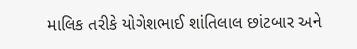માલિક તરીકે યોગેશભાઈ શાંતિલાલ છાંટબાર અને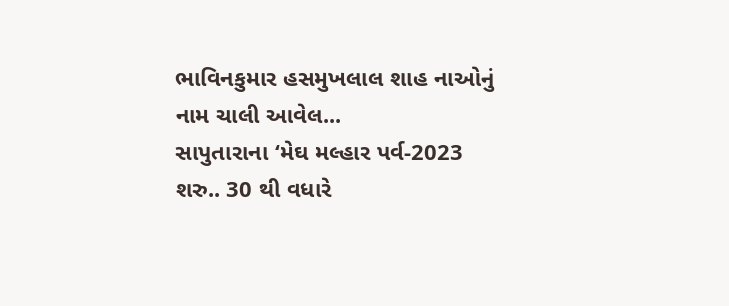ભાવિનકુમાર હસમુખલાલ શાહ નાઓનું નામ ચાલી આવેલ...
સાપુતારાના ‘મેઘ મલ્હાર પર્વ-2023 શરુ.. 30 થી વધારે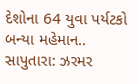દેશોના 64 યુવા પર્યટકો બન્યા મહેમાન..
સાપુતારા: ઝરમર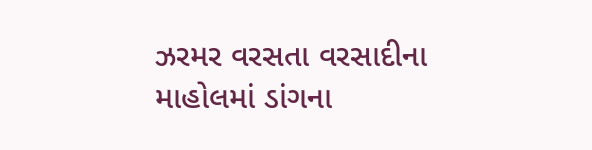ઝરમર વરસતા વરસાદીના માહોલમાં ડાંગના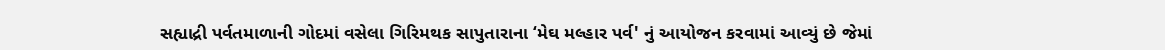સહ્યાદ્રી પર્વતમાળાની ગોદમાં વસેલા ગિરિમથક સાપુતારાના ‘મેઘ મલ્હાર પર્વ' નું આયોજન કરવામાં આવ્યું છે જેમાં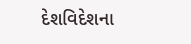દેશવિદેશના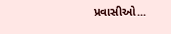પ્રવાસીઓ...